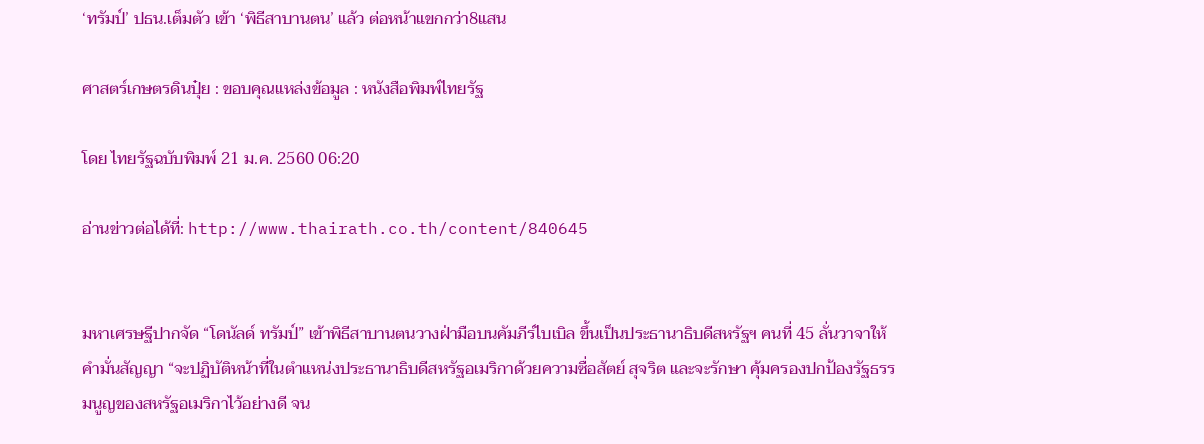‘ทรัมป์’ ปธน.เต็มตัว เข้า ‘พิธีสาบานตน’ แล้ว ต่อหน้าแขกกว่า8แสน

ศาสตร์เกษตรดินปุ๋ย : ขอบคุณแหล่งข้อมูล : หนังสือพิมพ์ไทยรัฐ

โดย ไทยรัฐฉบับพิมพ์ 21 ม.ค. 2560 06:20

อ่านข่าวต่อได้ที่: http://www.thairath.co.th/content/840645


มหาเศรษฐีปากจัด “โดนัลด์ ทรัมป์” เข้าพิธีสาบานตนวางฝ่ามือบนคัมภีร์ไบเบิล ขึ้นเป็นประธานาธิบดีสหรัฐฯ คนที่ 45 ลั่นวาจาให้คำมั่นสัญญา “จะปฏิบัติหน้าที่ในตำแหน่งประธานาธิบดีสหรัฐอเมริกาด้วยความซื่อสัตย์ สุจริต และจะรักษา คุ้มครองปกป้องรัฐธรรมนูญของสหรัฐอเมริกาไว้อย่างดี จน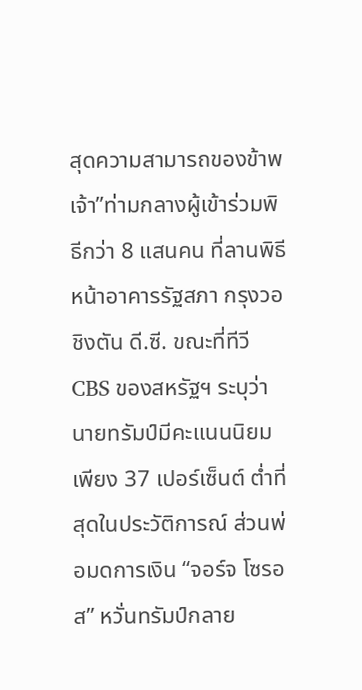สุดความสามารถของข้าพเจ้า”ท่ามกลางผู้เข้าร่วมพิธีกว่า 8 แสนคน ที่ลานพิธีหน้าอาคารรัฐสภา กรุงวอชิงตัน ดี.ซี. ขณะที่ทีวี CBS ของสหรัฐฯ ระบุว่านายทรัมป์มีคะแนนนิยมเพียง 37 เปอร์เซ็นต์ ต่ำที่สุดในประวัติการณ์ ส่วนพ่อมดการเงิน “จอร์จ โซรอส” หวั่นทรัมป์กลาย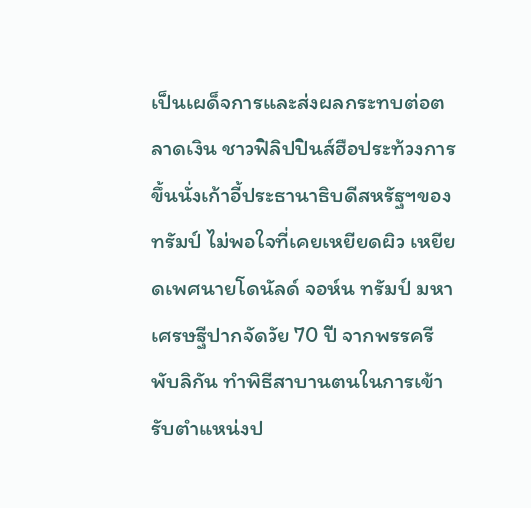เป็นเผด็จการและส่งผลกระทบต่อตลาดเงิน ชาวฟิลิปปินส์ฮือประท้วงการขึ้นนั่งเก้าอี้ประธานาธิบดีสหรัฐฯของทรัมป์ ไม่พอใจที่เคยเหยียดผิว เหยียดเพศนายโดนัลด์ จอห์น ทรัมป์ มหาเศรษฐีปากจัดวัย 70 ปี จากพรรครีพับลิกัน ทำพิธีสาบานตนในการเข้ารับตำแหน่งป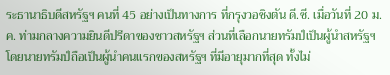ระธานาธิบดีสหรัฐฯ คนที่ 45 อย่างเป็นทางการ ที่กรุงวอชิงตัน ดี.ซี. เมื่อวันที่ 20 ม.ค. ท่ามกลางความยินดีปรีดาของชาวสหรัฐฯ ส่วนที่เลือกนายทรัมป์เป็นผู้นำสหรัฐฯ โดยนายทรัมป์ถือเป็นผู้นำคนแรกของสหรัฐฯ ที่มีอายุมากที่สุด ทั้งไม่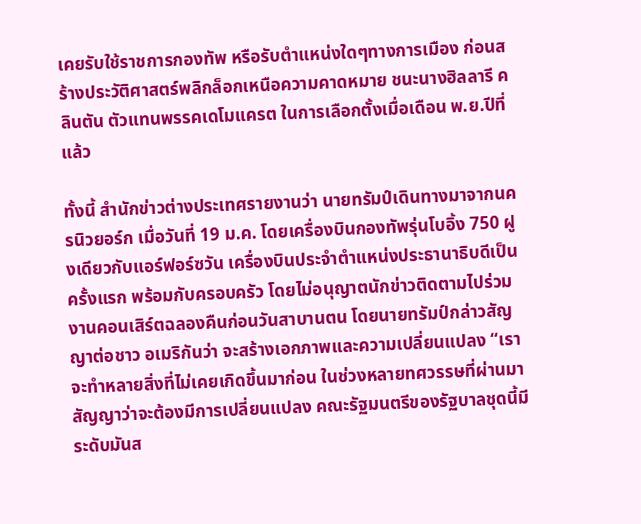เคยรับใช้ราชการกองทัพ หรือรับตำแหน่งใดๆทางการเมือง ก่อนสร้างประวัติศาสตร์พลิกล็อกเหนือความคาดหมาย ชนะนางฮิลลารี คลินตัน ตัวแทนพรรคเดโมแครต ในการเลือกตั้งเมื่อเดือน พ.ย.ปีที่แล้ว

ทั้งนี้ สำนักข่าวต่างประเทศรายงานว่า นายทรัมป์เดินทางมาจากนครนิวยอร์ก เมื่อวันที่ 19 ม.ค. โดยเครื่องบินกองทัพรุ่นโบอิ้ง 750 ฝูงเดียวกับแอร์ฟอร์ซวัน เครื่องบินประจำตำแหน่งประธานาธิบดีเป็นครั้งแรก พร้อมกับครอบครัว โดยไม่อนุญาตนักข่าวติดตามไปร่วมงานคอนเสิร์ตฉลองคืนก่อนวันสาบานตน โดยนายทรัมป์กล่าวสัญญาต่อชาว อเมริกันว่า จะสร้างเอกภาพและความเปลี่ยนแปลง “เราจะทำหลายสิ่งที่ไม่เคยเกิดขึ้นมาก่อน ในช่วงหลายทศวรรษที่ผ่านมา สัญญาว่าจะต้องมีการเปลี่ยนแปลง คณะรัฐมนตรีของรัฐบาลชุดนี้มีระดับมันส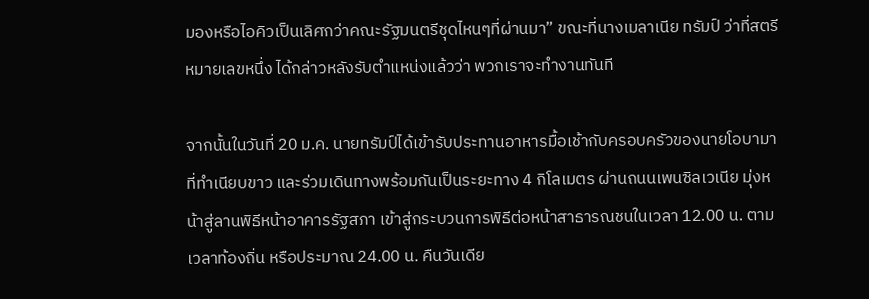มองหรือไอคิวเป็นเลิศกว่าคณะรัฐมนตรีชุดไหนๆที่ผ่านมา” ขณะที่นางเมลาเนีย ทรัมป์ ว่าที่สตรีหมายเลขหนึ่ง ได้กล่าวหลังรับตำแหน่งแล้วว่า พวกเราจะทำงานทันที

จากนั้นในวันที่ 20 ม.ค. นายทรัมป์ได้เข้ารับประทานอาหารมื้อเช้ากับครอบครัวของนายโอบามาที่ทำเนียบขาว และร่วมเดินทางพร้อมกันเป็นระยะทาง 4 กิโลเมตร ผ่านถนนเพนซิลเวเนีย มุ่งหน้าสู่ลานพิธีหน้าอาคารรัฐสภา เข้าสู่กระบวนการพิธีต่อหน้าสาธารณชนในเวลา 12.00 น. ตามเวลาท้องถิ่น หรือประมาณ 24.00 น. คืนวันเดีย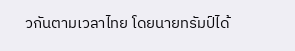วกันตามเวลาไทย โดยนายทรัมป์ได้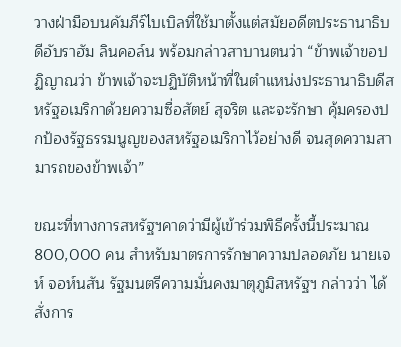วางฝ่ามือบนคัมภีร์ไบเบิลที่ใช้มาตั้งแต่สมัยอดีตประธานาธิบดีอับราฮัม ลินคอล์น พร้อมกล่าวสาบานตนว่า “ข้าพเจ้าขอปฏิญาณว่า ข้าพเจ้าจะปฏิบัติหน้าที่ในตำแหน่งประธานาธิบดีสหรัฐอเมริกาด้วยความซื่อสัตย์ สุจริต และจะรักษา คุ้มครองปกป้องรัฐธรรมนูญของสหรัฐอเมริกาไว้อย่างดี จนสุดความสามารถของข้าพเจ้า”

ขณะที่ทางการสหรัฐฯคาดว่ามีผู้เข้าร่วมพิธีครั้งนี้ประมาณ 800,000 คน สำหรับมาตรการรักษาความปลอดภัย นายเจห์ จอห์นสัน รัฐมนตรีความมั่นคงมาตุภูมิสหรัฐฯ กล่าวว่า ได้สั่งการ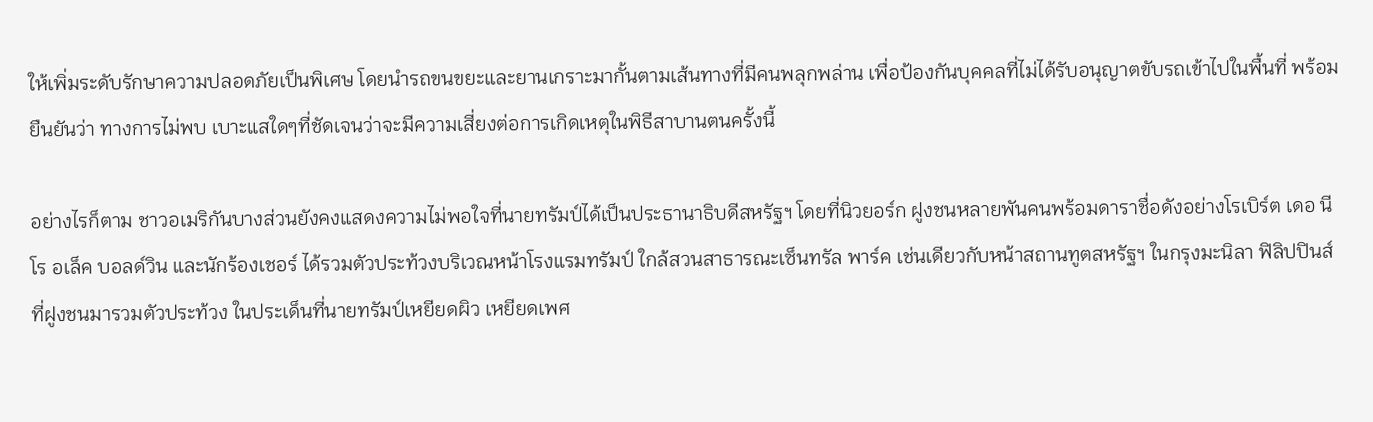ให้เพิ่มระดับรักษาความปลอดภัยเป็นพิเศษ โดยนำรถขนขยะและยานเกราะมากั้นตามเส้นทางที่มีคนพลุกพล่าน เพื่อป้องกันบุคคลที่ไม่ได้รับอนุญาตขับรถเข้าไปในพื้นที่ พร้อมยืนยันว่า ทางการไม่พบ เบาะแสใดๆที่ชัดเจนว่าจะมีความเสี่ยงต่อการเกิดเหตุในพิธีสาบานตนครั้งนี้

อย่างไรก็ตาม ชาวอเมริกันบางส่วนยังคงแสดงความไม่พอใจที่นายทรัมป์ได้เป็นประธานาธิบดีสหรัฐฯ โดยที่นิวยอร์ก ฝูงชนหลายพันคนพร้อมดาราชื่อดังอย่างโรเบิร์ต เดอ นีโร อเล็ค บอลด์วิน และนักร้องเชอร์ ได้รวมตัวประท้วงบริเวณหน้าโรงแรมทรัมป์ ใกล้สวนสาธารณะเซ็นทรัล พาร์ค เช่นเดียวกับหน้าสถานทูตสหรัฐฯ ในกรุงมะนิลา ฟิลิปปินส์ ที่ฝูงชนมารวมตัวประท้วง ในประเด็นที่นายทรัมป์เหยียดผิว เหยียดเพศ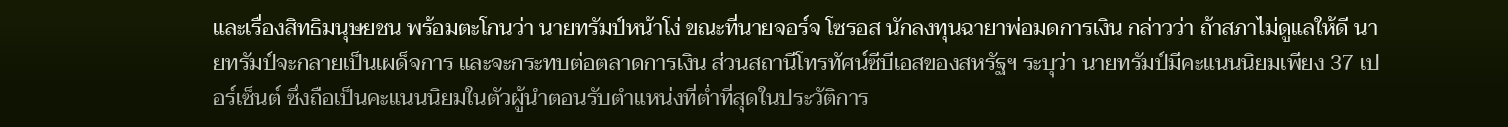และเรื่องสิทธิมนุษยชน พร้อมตะโกนว่า นายทรัมป์หน้าโง่ ขณะที่นายจอร์จ โซรอส นักลงทุนฉายาพ่อมดการเงิน กล่าวว่า ถ้าสภาไม่ดูแลให้ดี นายทรัมป์จะกลายเป็นเผด็จการ และจะกระทบต่อตลาดการเงิน ส่วนสถานีโทรทัศน์ซีบีเอสของสหรัฐฯ ระบุว่า นายทรัมป์มีคะแนนนิยมเพียง 37 เปอร์เซ็นต์ ซึ่งถือเป็นคะแนนนิยมในตัวผู้นำตอนรับตำแหน่งที่ต่ำที่สุดในประวัติการ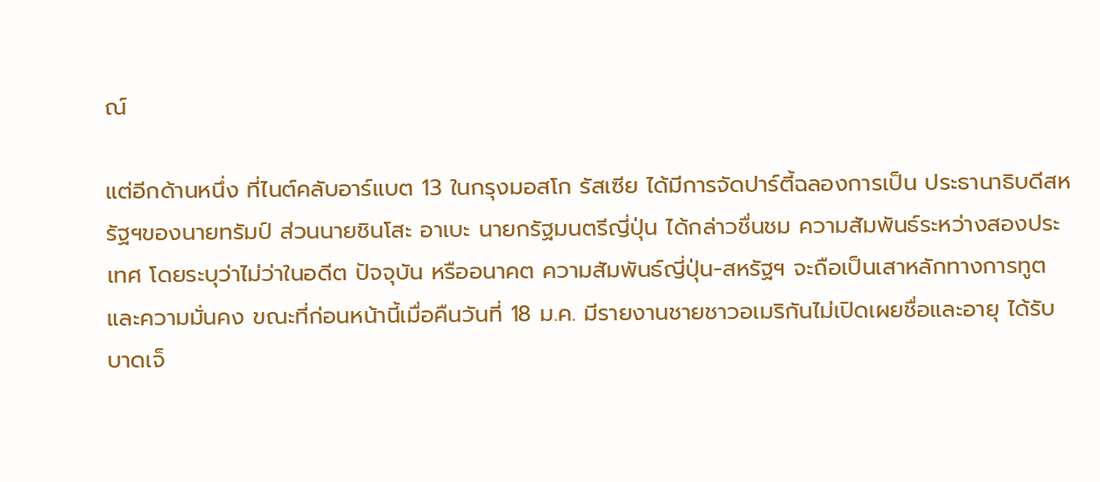ณ์

แต่อีกด้านหนึ่ง ที่ไนต์คลับอาร์แบต 13 ในกรุงมอสโก รัสเซีย ได้มีการจัดปาร์ตี้ฉลองการเป็น ประธานาธิบดีสหรัฐฯของนายทรัมป์ ส่วนนายชินโสะ อาเบะ นายกรัฐมนตรีญี่ปุ่น ได้กล่าวชื่นชม ความสัมพันธ์ระหว่างสองประเทศ โดยระบุว่าไม่ว่าในอดีต ปัจจุบัน หรืออนาคต ความสัมพันธ์ญี่ปุ่น-สหรัฐฯ จะถือเป็นเสาหลักทางการทูตและความมั่นคง ขณะที่ก่อนหน้านี้เมื่อคืนวันที่ 18 ม.ค. มีรายงานชายชาวอเมริกันไม่เปิดเผยชื่อและอายุ ได้รับบาดเจ็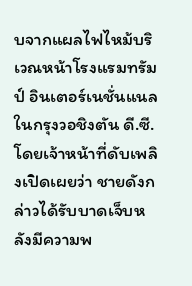บจากแผลไฟไหม้บริเวณหน้าโรงแรมทรัมป์ อินเตอร์เนชั่นแนล ในกรุงวอชิงตัน ดี.ซี. โดยเจ้าหน้าที่ดับเพลิงเปิดเผยว่า ชายดังกล่าวได้รับบาดเจ็บหลังมีความพ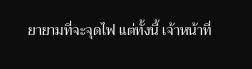ยายามที่จะจุดไฟ แต่ทั้งนี้ เจ้าหน้าที่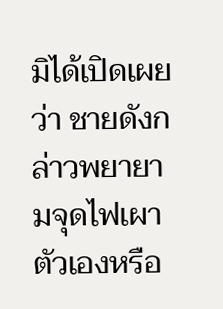มิได้เปิดเผยว่า ชายดังกล่าวพยายามจุดไฟเผาตัวเองหรือ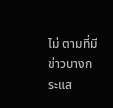ไม่ ตามที่มีข่าวบางกระแส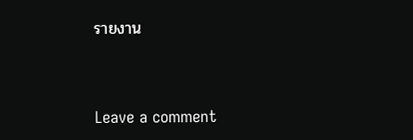รายงาน



Leave a comment